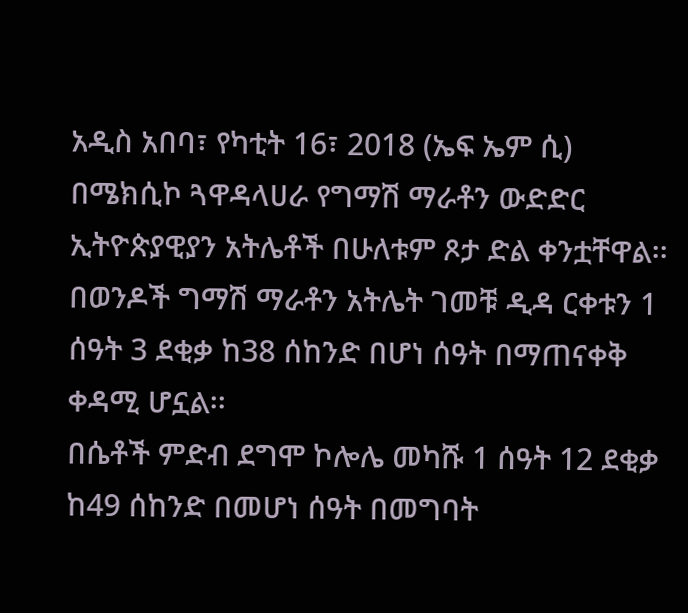አዲስ አበባ፣ የካቲት 16፣ 2018 (ኤፍ ኤም ሲ) በሜክሲኮ ጓዋዳላሀራ የግማሽ ማራቶን ውድድር ኢትዮጵያዊያን አትሌቶች በሁለቱም ጾታ ድል ቀንቷቸዋል፡፡
በወንዶች ግማሽ ማራቶን አትሌት ገመቹ ዲዳ ርቀቱን 1 ሰዓት 3 ደቂቃ ከ38 ሰከንድ በሆነ ሰዓት በማጠናቀቅ ቀዳሚ ሆኗል፡፡
በሴቶች ምድብ ደግሞ ኮሎሌ መካሹ 1 ሰዓት 12 ደቂቃ ከ49 ሰከንድ በመሆነ ሰዓት በመግባት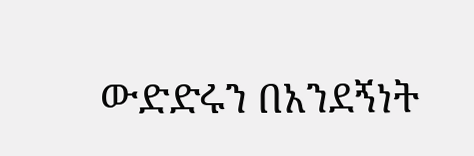ውድድሩን በአንደኝነት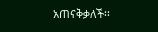አጠናቅቃለች፡፡